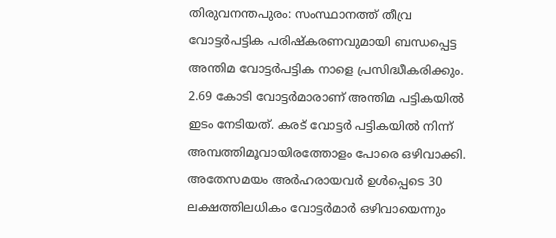തിരുവനന്തപുരം: സംസ്ഥാനത്ത് തീവ്ര വോട്ടർപട്ടിക പരിഷ്കരണവുമായി ബന്ധപ്പെട്ട അന്തിമ വോട്ടർപട്ടിക നാളെ പ്രസിദ്ധീകരിക്കും. 2.69 കോടി വോട്ടർമാരാണ് അന്തിമ പട്ടികയിൽ ഇടം നേടിയത്. കരട് വോട്ടർ പട്ടികയിൽ നിന്ന് അമ്പത്തിമൂവായിരത്തോളം പോരെ ഒഴിവാക്കി. അതേസമയം അർഹരായവർ ഉൾപ്പെടെ 30 ലക്ഷത്തിലധികം വോട്ടർമാർ ഒഴിവായെന്നും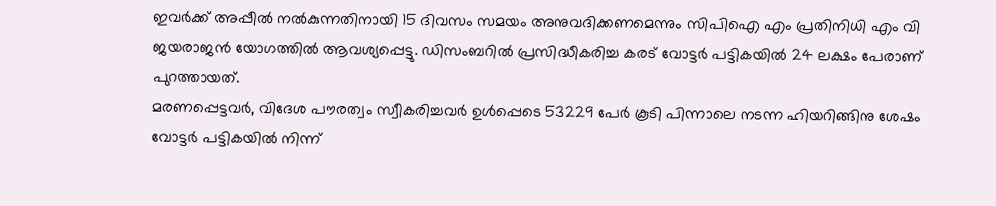ഇവർക്ക് അപ്പീൽ നൽകുന്നതിനായി 15 ദിവസം സമയം അനുവദിക്കണമെന്നും സിപിഐ എം പ്രതിനിധി എം വി ജയരാജൻ യോഗത്തിൽ ആവശ്യപ്പെട്ടു. ഡിസംബറിൽ പ്രസിദ്ധീകരിച്ച കരട് വോട്ടർ പട്ടികയിൽ 24 ലക്ഷം പേരാണ് പുറത്തായത്.
മരണപ്പെട്ടവർ, വിദേശ പൗരത്വം സ്വീകരിച്ചവർ ഉൾപ്പെടെ 53229 പേർ കൂടി പിന്നാലെ നടന്ന ഹിയറിങ്ങിനു ശേഷം വോട്ടർ പട്ടികയിൽ നിന്ന്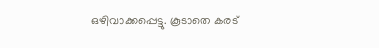ഒഴിവാക്കപ്പെട്ടു. കൂടാതെ കരട്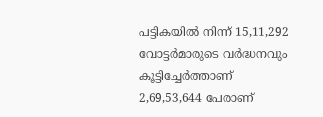പട്ടികയിൽ നിന്ന് 15,11,292 വോട്ടർമാരുടെ വർദ്ധനവും കൂട്ടിച്ചേർത്താണ് 2,69,53,644 പേരാണ്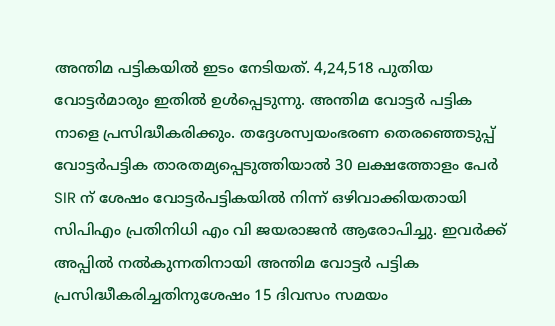അന്തിമ പട്ടികയിൽ ഇടം നേടിയത്. 4,24,518 പുതിയ വോട്ടർമാരും ഇതിൽ ഉൾപ്പെടുന്നു. അന്തിമ വോട്ടർ പട്ടിക നാളെ പ്രസിദ്ധീകരിക്കും. തദ്ദേശസ്വയംഭരണ തെരഞ്ഞെടുപ്പ് വോട്ടർപട്ടിക താരതമ്യപ്പെടുത്തിയാൽ 30 ലക്ഷത്തോളം പേർ SIR ന് ശേഷം വോട്ടർപട്ടികയിൽ നിന്ന് ഒഴിവാക്കിയതായി സിപിഎം പ്രതിനിധി എം വി ജയരാജൻ ആരോപിച്ചു. ഇവർക്ക് അപ്പിൽ നൽകുന്നതിനായി അന്തിമ വോട്ടർ പട്ടിക പ്രസിദ്ധീകരിച്ചതിനുശേഷം 15 ദിവസം സമയം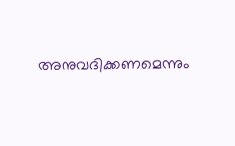അനുവദിക്കണമെന്നും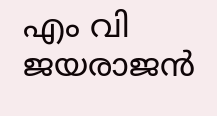എം വി ജയരാജൻ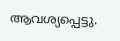ആവശ്യപ്പെട്ടു.